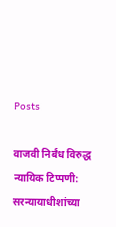Posts

वाजवी निर्बंध विरुद्ध न्यायिक टिप्पणी: सरन्यायाधीशांच्या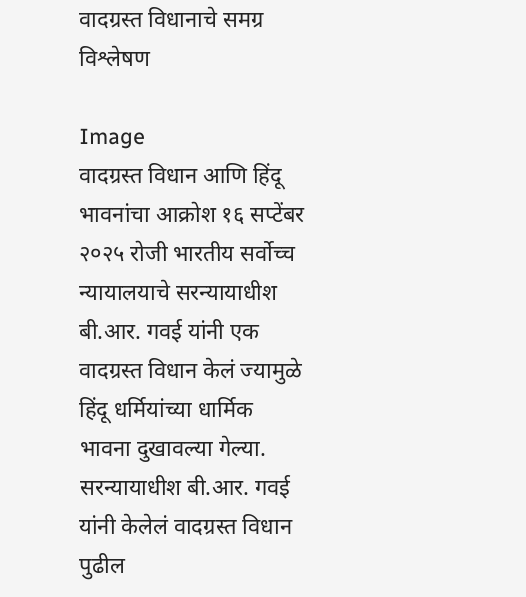वादग्रस्त विधानाचे समग्र विश्लेषण

Image
वादग्रस्त विधान आणि हिंदू भावनांचा आक्रोश १६ सप्टेंबर २०२५ रोजी भारतीय सर्वोच्च न्यायालयाचे सरन्यायाधीश बी.आर. गवई यांनी एक वादग्रस्त विधान केलं ज्यामुळे हिंदू धर्मियांच्या धार्मिक भावना दुखावल्या गेल्या. सरन्यायाधीश बी.आर. गवई यांनी केलेलं वादग्रस्त विधान पुढील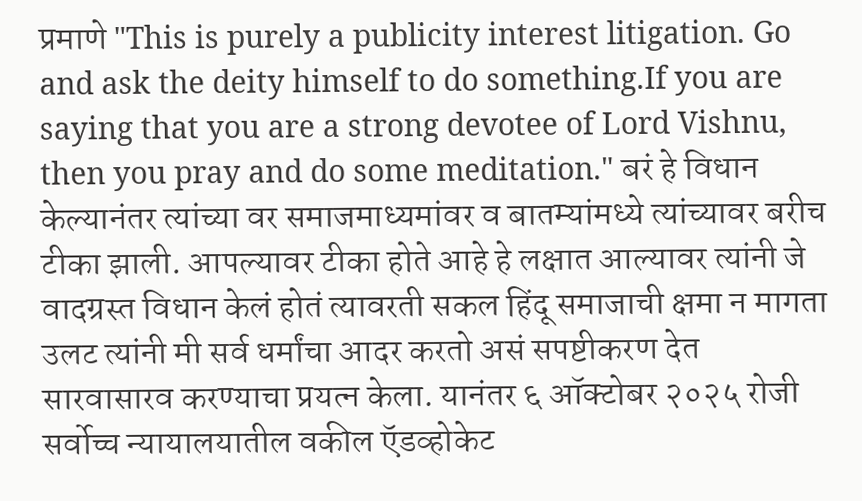प्रमाणे "This is purely a publicity interest litigation. Go and ask the deity himself to do something.If you are saying that you are a strong devotee of Lord Vishnu, then you pray and do some meditation." बरं हे विधान केल्यानंतर त्यांच्या वर समाजमाध्यमांवर व बातम्यांमध्ये त्यांच्यावर बरीच टीका झाली. आपल्यावर टीका होते आहे हे लक्षात आल्यावर त्यांनी जे वादग्रस्त विधान केलं होतं त्यावरती सकल हिंदू समाजाची क्षमा न मागता उलट त्यांनी मी सर्व धर्मांचा आदर करतो असं सपष्टीकरण देत सारवासारव करण्याचा प्रयत्न केला. यानंतर ६ ऑक्टोबर २०२५ रोजी सर्वोच्च न्यायालयातील वकील ऍडव्होकेट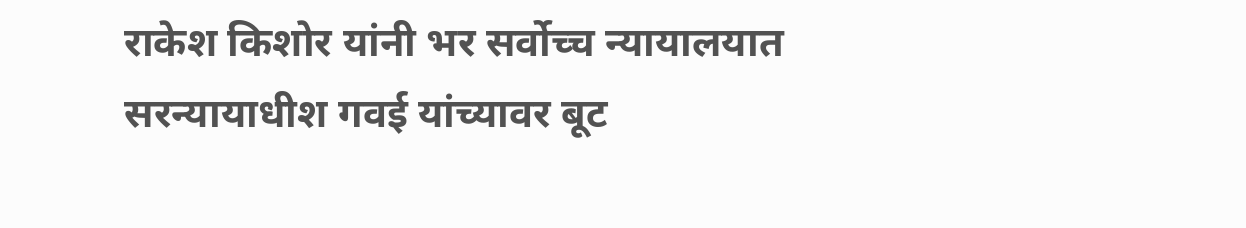राकेश किशोर यांनी भर सर्वोच्च न्यायालयात सरन्यायाधीश गवई यांच्यावर बूट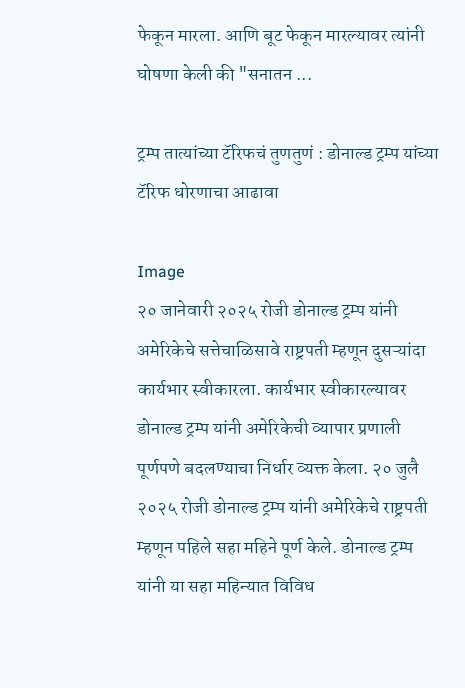फेकून मारला. आणि बूट फेकून मारल्यावर त्यांनी घोषणा केली की "सनातन ...

ट्रम्प तात्यांच्या टॅरिफचं तुणतुणं : डोनाल्ड ट्रम्प यांच्या टॅरिफ धोरणाचा आढावा

Image
२० जानेवारी २०२५ रोजी डोनाल्ड ट्रम्प यांनी अमेरिकेचे सत्तेचाळिसावे राष्ट्रपती म्हणून दुसऱ्यांदा कार्यभार स्वीकारला. कार्यभार स्वीकारल्यावर डोनाल्ड ट्रम्प यांनी अमेरिकेची व्यापार प्रणाली पूर्णपणे बदलण्याचा निर्धार व्यक्त केला. २० जुलै २०२५ रोजी डोनाल्ड ट्रम्प यांनी अमेरिकेचे राष्ट्रपती म्हणून पहिले सहा महिने पूर्ण केले. डोनाल्ड ट्रम्प यांनी या सहा महिन्यात विविध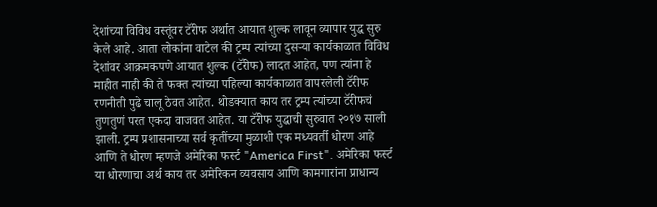देशांच्या विविध वस्तूंवर टॅरीफ अर्थात आयात शुल्क लावून व्यापार युद्ध सुरु केले आहे. आता लोकांना वाटेल की ट्रम्प त्यांच्या दुसऱ्या कार्यकाळात विविध देशांवर आक्रमकपणे आयात शुल्क (टॅरीफ) लादत आहेत, पण त्यांना हे माहीत नाही की ते फक्त त्यांच्या पहिल्या कार्यकाळात वापरलेली टॅरीफ रणनीती पुढे चालू ठेवत आहेत. थोडक्यात काय तर ट्रम्प त्यांच्या टॅरीफचं तुणतुणं परत एकदा वाजवत आहेत. या टॅरीफ युद्धाची सुरुवात २०१७ साली झाली. ट्रम्प प्रशासनाच्या सर्व कृतींच्या मुळाशी एक मध्यवर्ती धोरण आहे आणि ते धोरण म्हणजे अमेरिका फर्स्ट "America First". अमेरिका फर्स्ट या धोरणाचा अर्थ काय तर अमेरिकन व्यवसाय आणि कामगारांना प्राधान्य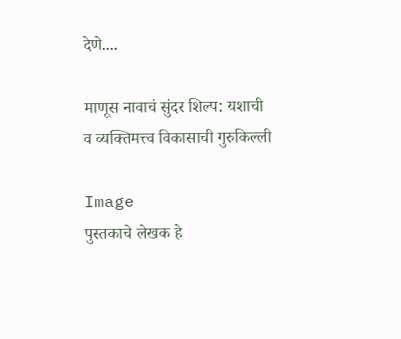देणे....

माणूस नावाचं सुंदर शिल्प: यशाची व व्यक्तिमत्त्व विकासाची गुरुकिल्ली

Image
पुस्तकाचे लेखक हे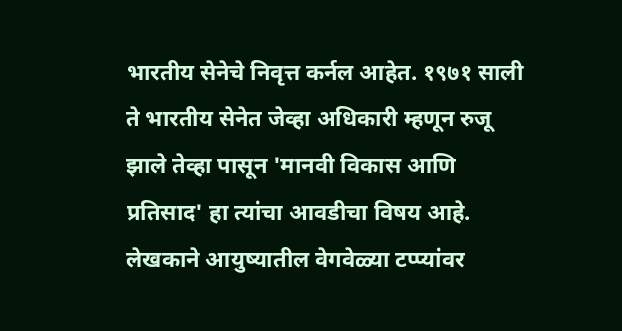भारतीय सेनेचे निवृत्त कर्नल आहेत. १९७१ साली ते भारतीय सेनेत जेव्हा अधिकारी म्हणून रुजू झाले तेव्हा पासून 'मानवी विकास आणि प्रतिसाद' हा त्यांचा आवडीचा विषय आहे. लेखकाने आयुष्यातील वेगवेळ्या टप्प्यांवर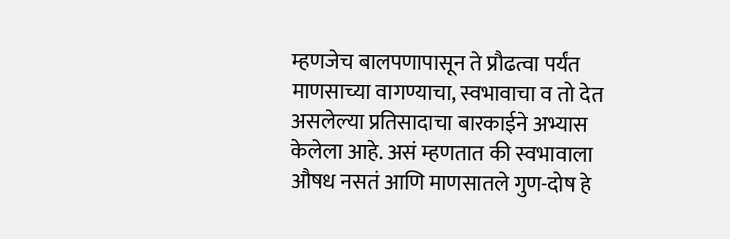म्हणजेच बालपणापासून ते प्रौढत्वा पर्यंत माणसाच्या वागण्याचा, स्वभावाचा व तो देत असलेल्या प्रतिसादाचा बारकाईने अभ्यास केलेला आहे. असं म्हणतात की स्वभावाला औषध नसतं आणि माणसातले गुण-दोष हे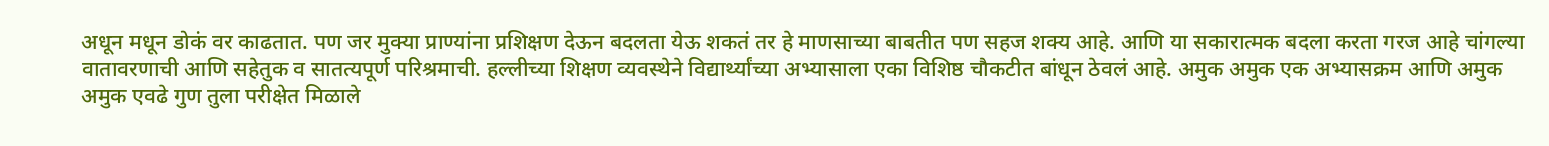अधून मधून डोकं वर काढतात. पण जर मुक्या प्राण्यांना प्रशिक्षण देऊन बदलता येऊ शकतं तर हे माणसाच्या बाबतीत पण सहज शक्य आहे. आणि या सकारात्मक बदला करता गरज आहे चांगल्या वातावरणाची आणि सहेतुक व सातत्यपूर्ण परिश्रमाची. हल्लीच्या शिक्षण व्यवस्थेने विद्यार्थ्यांच्या अभ्यासाला एका विशिष्ठ चौकटीत बांधून ठेवलं आहे. अमुक अमुक एक अभ्यासक्रम आणि अमुक अमुक एवढे गुण तुला परीक्षेत मिळाले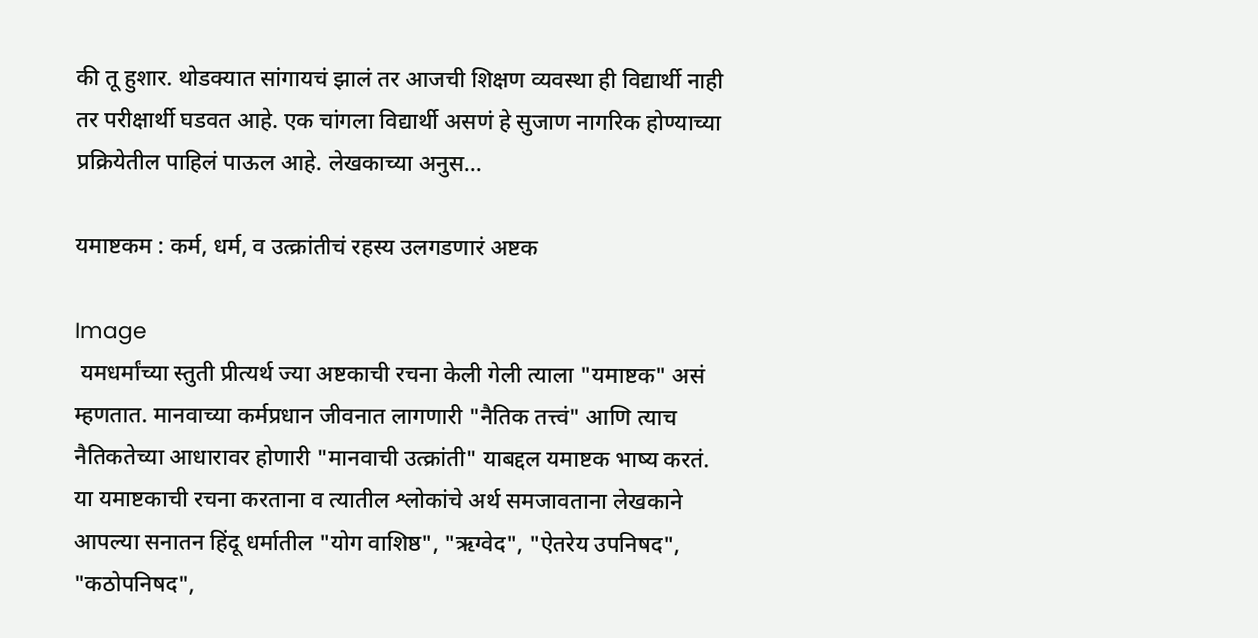की तू हुशार. थोडक्यात सांगायचं झालं तर आजची शिक्षण व्यवस्था ही विद्यार्थी नाही तर परीक्षार्थी घडवत आहे. एक चांगला विद्यार्थी असणं हे सुजाण नागरिक होण्याच्या प्रक्रियेतील पाहिलं पाऊल आहे. लेखकाच्या अनुस...

यमाष्टकम : कर्म, धर्म, व उत्क्रांतीचं रहस्य उलगडणारं अष्टक

Image
 यमधर्मांच्या स्तुती प्रीत्यर्थ ज्या अष्टकाची रचना केली गेली त्याला "यमाष्टक" असं म्हणतात. मानवाच्या कर्मप्रधान जीवनात लागणारी "नैतिक तत्त्वं" आणि त्याच नैतिकतेच्या आधारावर होणारी "मानवाची उत्क्रांती" याबद्दल यमाष्टक भाष्य करतं. या यमाष्टकाची रचना करताना व त्यातील श्लोकांचे अर्थ समजावताना लेखकाने आपल्या सनातन हिंदू धर्मातील "योग वाशिष्ठ", "ऋग्वेद", "ऐतरेय उपनिषद", "कठोपनिषद",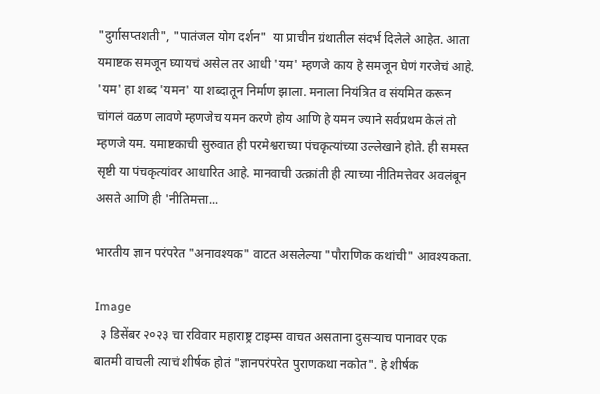"दुर्गासप्तशती", "पातंजल योग दर्शन"  या प्राचीन ग्रंथातील संदर्भ दिलेले आहेत. आता यमाष्टक समजून घ्यायचं असेल तर आधी 'यम' म्हणजे काय हे समजून घेणं गरजेचं आहे. 'यम' हा शब्द 'यमन' या शब्दातून निर्माण झाला. मनाला नियंत्रित व संयमित करून चांगलं वळण लावणे म्हणजेच यमन करणे होय आणि हे यमन ज्याने सर्वप्रथम केलं तो म्हणजे यम. यमाष्टकाची सुरुवात ही परमेश्वराच्या पंचकृत्यांच्या उल्लेखाने होते. ही समस्त सृष्टी या पंचकृत्यांवर आधारित आहे. मानवाची उत्क्रांती ही त्याच्या नीतिमत्तेवर अवलंबून असते आणि ही 'नीतिमत्ता...

भारतीय ज्ञान परंपरेत "अनावश्यक" वाटत असलेल्या "पौराणिक कथांची" आवश्यकता.

Image
  ३ डिसेंबर २०२३ चा रविवार महाराष्ट्र टाइम्स वाचत असताना दुसऱ्याच पानावर एक बातमी वाचली त्याचं शीर्षक होतं "ज्ञानपरंपरेत पुराणकथा नकोत". हे शीर्षक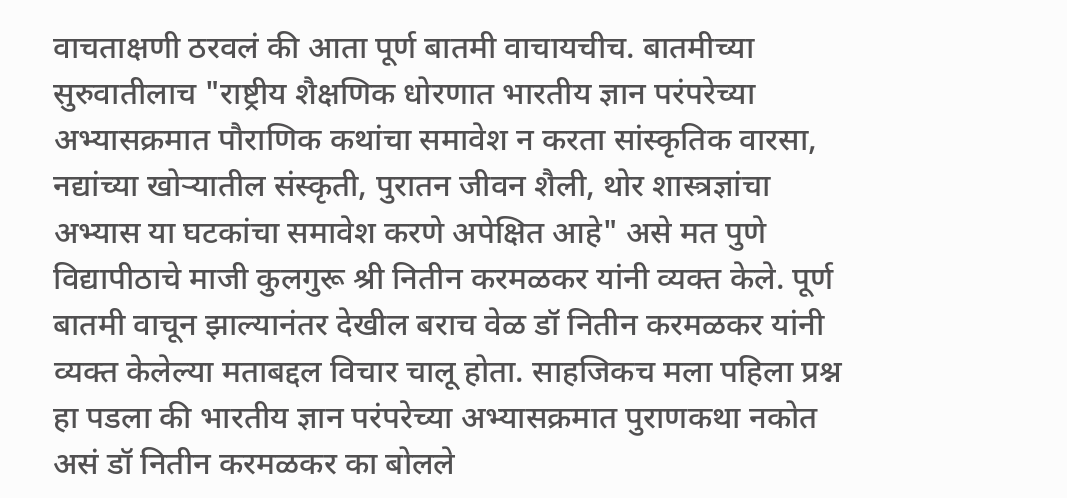वाचताक्षणी ठरवलं की आता पूर्ण बातमी वाचायचीच. बातमीच्या सुरुवातीलाच "राष्ट्रीय शैक्षणिक धोरणात भारतीय ज्ञान परंपरेच्या अभ्यासक्रमात पौराणिक कथांचा समावेश न करता सांस्कृतिक वारसा, नद्यांच्या खोऱ्यातील संस्कृती, पुरातन जीवन शैली, थोर शास्त्रज्ञांचा अभ्यास या घटकांचा समावेश करणे अपेक्षित आहे" असे मत पुणे विद्यापीठाचे माजी कुलगुरू श्री नितीन करमळकर यांनी व्यक्त केले. पूर्ण बातमी वाचून झाल्यानंतर देखील बराच वेळ डॉ नितीन करमळकर यांनी व्यक्त केलेल्या मताबद्दल विचार चालू होता. साहजिकच मला पहिला प्रश्न हा पडला की भारतीय ज्ञान परंपरेच्या अभ्यासक्रमात पुराणकथा नकोत असं डॉ नितीन करमळकर का बोलले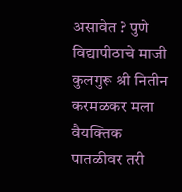असावेत ? पुणे विद्यापीठाचे माजी कुलगुरू श्री नितीन करमळकर मला वैयक्तिक पातळीवर तरी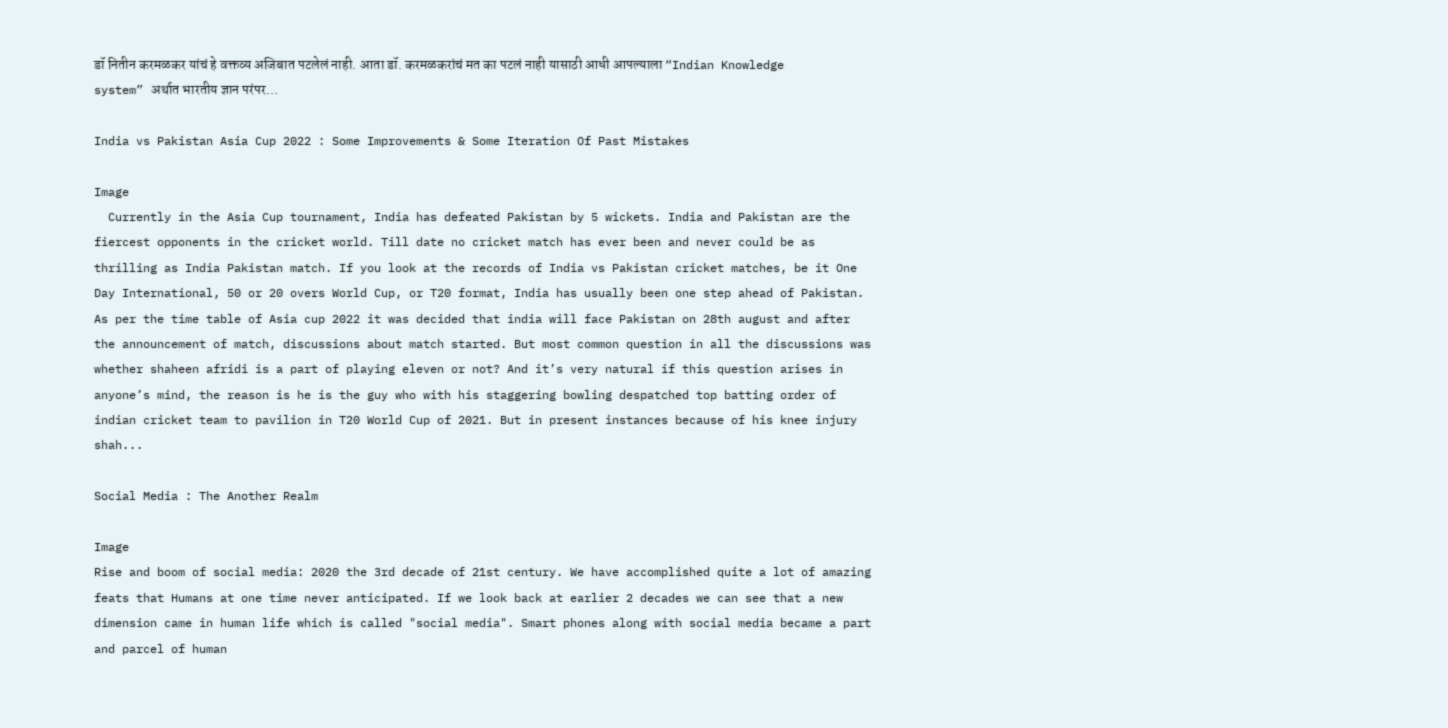डॉ नितीन करमळकर यांचं हे वक्तव्य अजिबात पटलेलं नाही. आता डॉ. करमळकरांचं मत का पटलं नाही यासाठी आधी आपल्याला “Indian Knowledge system” अर्थात भारतीय ज्ञान परंपर...

India vs Pakistan Asia Cup 2022 : Some Improvements & Some Iteration Of Past Mistakes

Image
  Currently in the Asia Cup tournament, India has defeated Pakistan by 5 wickets. India and Pakistan are the fiercest opponents in the cricket world. Till date no cricket match has ever been and never could be as thrilling as India Pakistan match. If you look at the records of India vs Pakistan cricket matches, be it One Day International, 50 or 20 overs World Cup, or T20 format, India has usually been one step ahead of Pakistan. As per the time table of Asia cup 2022 it was decided that india will face Pakistan on 28th august and after the announcement of match, discussions about match started. But most common question in all the discussions was whether shaheen afridi is a part of playing eleven or not? And it’s very natural if this question arises in anyone’s mind, the reason is he is the guy who with his staggering bowling despatched top batting order of indian cricket team to pavilion in T20 World Cup of 2021. But in present instances because of his knee injury shah...

Social Media : The Another Realm

Image
Rise and boom of social media: 2020 the 3rd decade of 21st century. We have accomplished quite a lot of amazing feats that Humans at one time never anticipated. If we look back at earlier 2 decades we can see that a new dimension came in human life which is called "social media". Smart phones along with social media became a part and parcel of human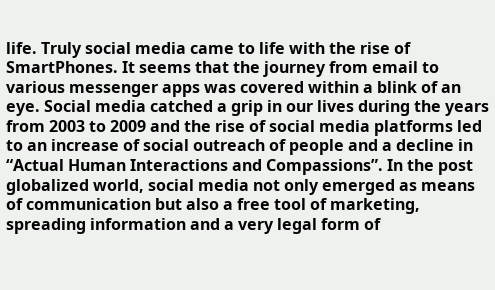life. Truly social media came to life with the rise of SmartPhones. It seems that the journey from email to various messenger apps was covered within a blink of an eye. Social media catched a grip in our lives during the years from 2003 to 2009 and the rise of social media platforms led to an increase of social outreach of people and a decline in “Actual Human Interactions and Compassions”. In the post globalized world, social media not only emerged as means of communication but also a free tool of marketing, spreading information and a very legal form of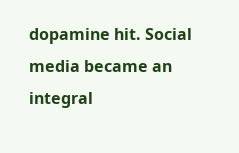dopamine hit. Social media became an integral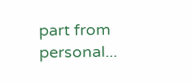part from personal...